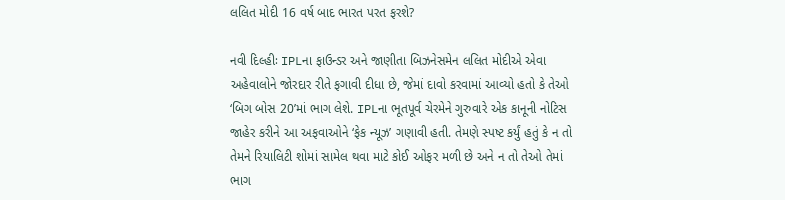લલિત મોદી 16 વર્ષ બાદ ભારત પરત ફરશે?

નવી દિલ્હીઃ IPLના ફાઉન્ડર અને જાણીતા બિઝનેસમેન લલિત મોદીએ એવા અહેવાલોને જોરદાર રીતે ફગાવી દીધા છે, જેમાં દાવો કરવામાં આવ્યો હતો કે તેઓ ‘બિગ બોસ 20’માં ભાગ લેશે. IPLના ભૂતપૂર્વ ચેરમેને ગુરુવારે એક કાનૂની નોટિસ જાહેર કરીને આ અફવાઓને ‘ફેક ન્યૂઝ’ ગણાવી હતી. તેમણે સ્પષ્ટ કર્યું હતું કે ન તો તેમને રિયાલિટી શોમાં સામેલ થવા માટે કોઈ ઓફર મળી છે અને ન તો તેઓ તેમાં ભાગ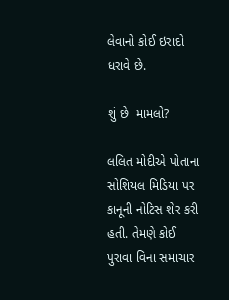લેવાનો કોઈ ઇરાદો ધરાવે છે.

શું છે  મામલો?

લલિત મોદીએ પોતાના સોશિયલ મિડિયા પર કાનૂની નોટિસ શેર કરી હતી. તેમણે કોઈ પુરાવા વિના સમાચાર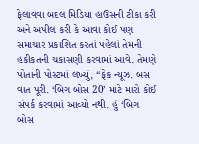ફેલાવવા બદલ મિડિયા હાઉસની ટીકા કરી અને અપીલ કરી કે આવા કોઈ પણ સમાચાર પ્રકાશિત કરતાં પહેલાં તેમની હકીકતની ચકાસણી કરવામાં આવે. તેમણે પોતાની પોસ્ટમાં લખ્યું, “ફેક ન્યૂઝ. બસ વાત પૂરી. ‘બિગ બોસ 20’ માટે મારો કોઈ સંપર્ક કરવામાં આવ્યો નથી. હું ‘બિગ બોસ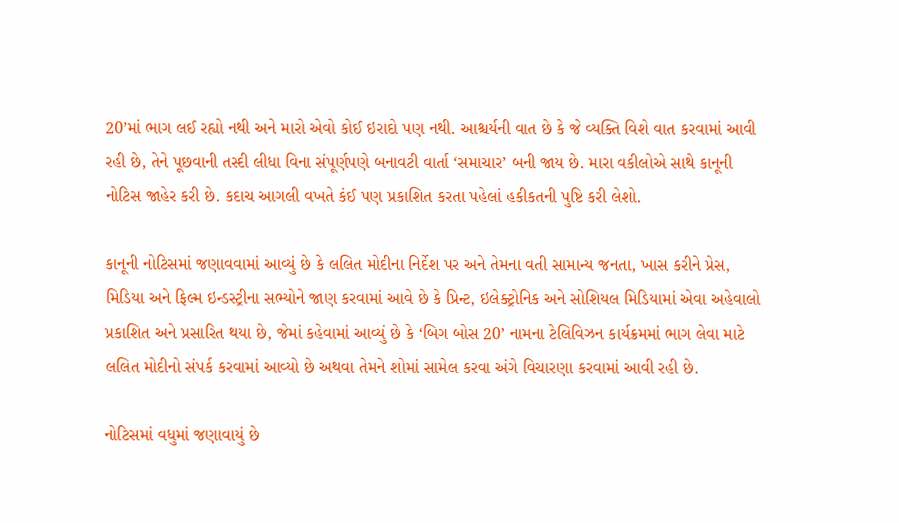20’માં ભાગ લઈ રહ્યો નથી અને મારો એવો કોઈ ઇરાદો પણ નથી. આશ્ચર્યની વાત છે કે જે વ્યક્તિ વિશે વાત કરવામાં આવી રહી છે, તેને પૂછવાની તસ્દી લીધા વિના સંપૂર્ણપણે બનાવટી વાર્તા ‘સમાચાર’ બની જાય છે. મારા વકીલોએ સાથે કાનૂની નોટિસ જાહેર કરી છે. કદાચ આગલી વખતે કંઈ પણ પ્રકાશિત કરતા પહેલાં હકીકતની પુષ્ટિ કરી લેશો.

કાનૂની નોટિસમાં જણાવવામાં આવ્યું છે કે લલિત મોદીના નિર્દેશ પર અને તેમના વતી સામાન્ય જનતા, ખાસ કરીને પ્રેસ, મિડિયા અને ફિલ્મ ઇન્ડસ્ટ્રીના સભ્યોને જાણ કરવામાં આવે છે કે પ્રિન્ટ, ઇલેક્ટ્રોનિક અને સોશિયલ મિડિયામાં એવા અહેવાલો પ્રકાશિત અને પ્રસારિત થયા છે, જેમાં કહેવામાં આવ્યું છે કે ‘બિગ બોસ 20’ નામના ટેલિવિઝન કાર્યક્રમમાં ભાગ લેવા માટે લલિત મોદીનો સંપર્ક કરવામાં આવ્યો છે અથવા તેમને શોમાં સામેલ કરવા અંગે વિચારણા કરવામાં આવી રહી છે.

નોટિસમાં વધુમાં જણાવાયું છે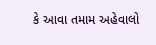કે આવા તમામ અહેવાલો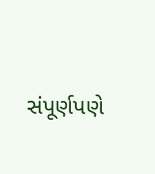સંપૂર્ણપણે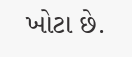ખોટા છે.